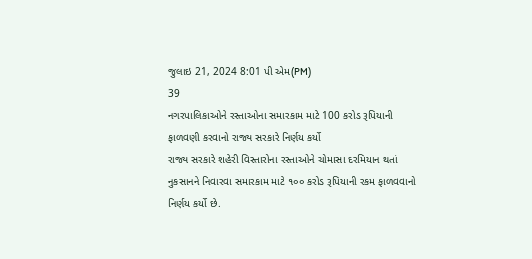જુલાઇ 21, 2024 8:01 પી એમ(PM)
39
નગરપાલિકાઓને રસ્તાઓના સમારકામ માટે 100 કરોડ રૂપિયાની ફાળવણી કરવાનો રાજ્ય સરકારે નિર્ણય કર્યો
રાજ્ય સરકારે શહેરી વિસ્તારોના રસ્તાઓને ચોમાસા દરમિયાન થતાં નુકસાનને નિવારવા સમારકામ માટે ૧૦૦ કરોડ રૂપિયાની રકમ ફાળવવાનો નિર્ણય કર્યો છે.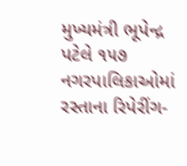મુખ્યમંત્રી ભૂપેન્દ્ર પટેલે ૧૫૭ નગરપાલિકાઓમાં રસ્તાના રિપેરીંગ-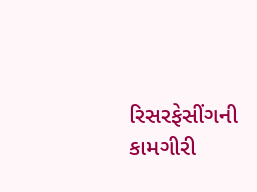રિસરફેસીંગની કામગીરી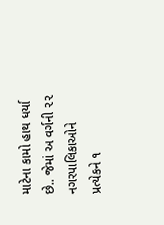માટેના કામો હાથ ધર્યા છે.. જેમાં અ વર્ગની ૨૨ નગરપાલિકાઓને પ્રત્યેકને ૧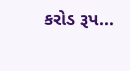કરોડ રૂપ...